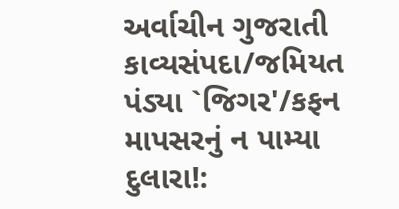અર્વાચીન ગુજરાતી કાવ્યસંપદા/જમિયત પંડ્યા `જિગર'/કફન માપસરનું ન પામ્યા દુલારા!: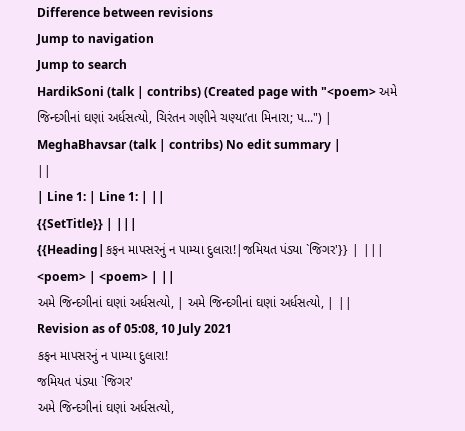Difference between revisions
Jump to navigation
Jump to search
HardikSoni (talk | contribs) (Created page with "<poem> અમે જિન્દગીનાં ઘણાં અર્ધસત્યો, ચિરંતન ગણીને ચણ્યા’તા મિનારા; પ...") |
MeghaBhavsar (talk | contribs) No edit summary |
||
| Line 1: | Line 1: | ||
{{SetTitle}} | |||
{{Heading|કફન માપસરનું ન પામ્યા દુલારા!|જમિયત પંડ્યા `જિગર'}} | |||
<poem> | <poem> | ||
અમે જિન્દગીનાં ઘણાં અર્ધસત્યો, | અમે જિન્દગીનાં ઘણાં અર્ધસત્યો, | ||
Revision as of 05:08, 10 July 2021
કફન માપસરનું ન પામ્યા દુલારા!
જમિયત પંડ્યા `જિગર'
અમે જિન્દગીનાં ઘણાં અર્ધસત્યો,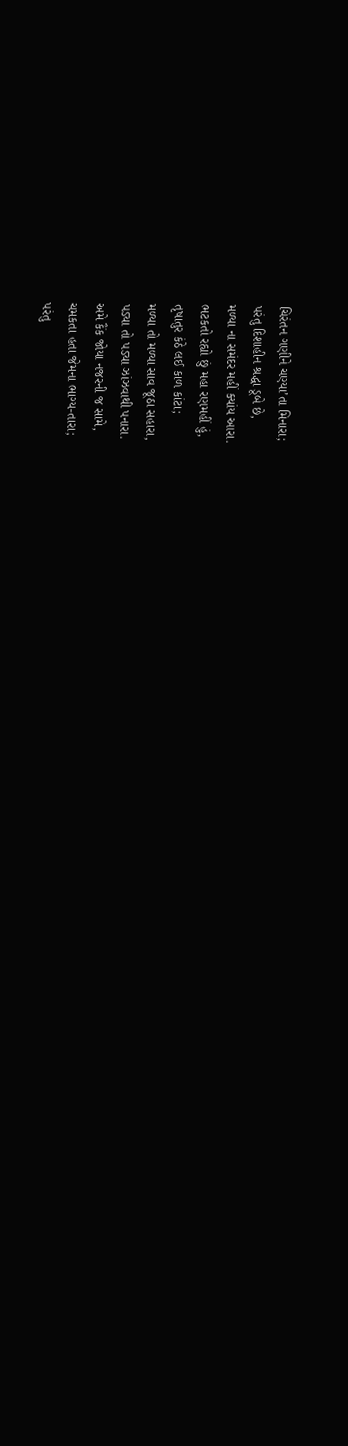ચિરંતન ગણીને ચણ્યા’તા મિનારા;
પરંતુ દિશાહીન શ્રદ્ધા ડૂબે છે,
મળ્યા ના સમંદર મહીં ક્યાંય આરા.
ભટકતો રહ્યો છું મહા રણમહીં હું,
તૃષાતુર કંઠે લઈ કાળ કાંટા;
મળ્યા તો મળ્યા સાવ જૂઠા સહારા,
પડ્યા તો પડ્યા ઝાંઝવાથી પનારા.
અમે કૈંક જોયા નજરની જ સામે,
ચમકતા હતા જેમના ભાગ્ય-તારા;
પરંતુ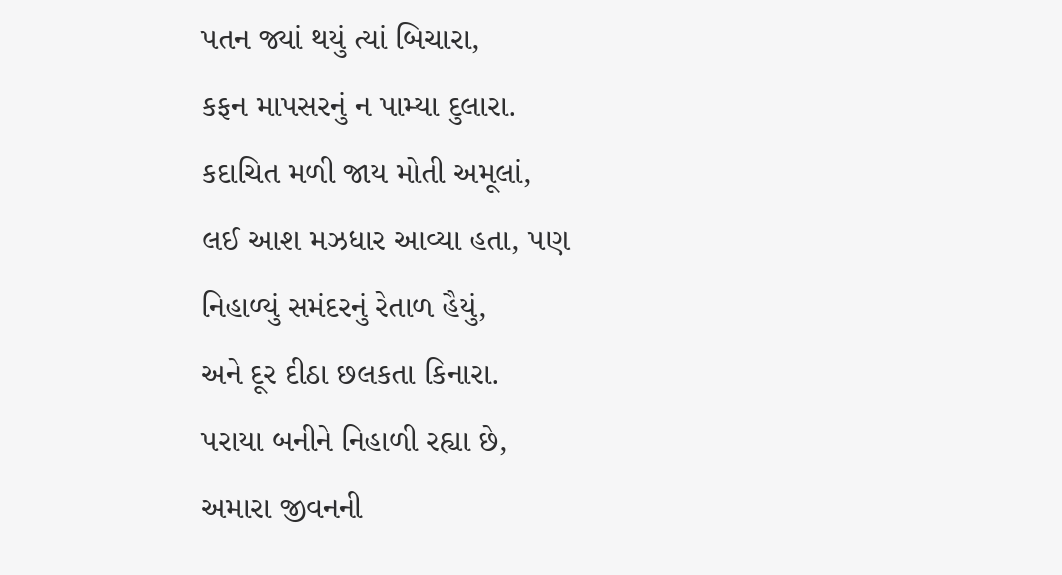પતન જ્યાં થયું ત્યાં બિચારા,
કફન માપસરનું ન પામ્યા દુલારા.
કદાચિત મળી જાય મોતી અમૂલાં,
લઈ આશ મઝધાર આવ્યા હતા, પણ
નિહાળ્યું સમંદરનું રેતાળ હૈયું,
અને દૂર દીઠા છલકતા કિનારા.
પરાયા બનીને નિહાળી રહ્યા છે,
અમારા જીવનની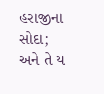હરાજીના સોદા;
અને તે ય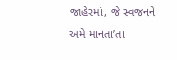જાહેરમાં, જે સ્વજનને
અમે માનતા’તા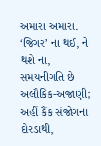અમારા અમારા.
‘જિગર’ ના થઈ, ને થશે ના,
સમયનીગતિ છે અલૌકિક-અજાણી;
અહીં કૈંક સંજોગના દોરડાથી,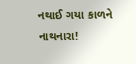નથાઈ ગયા કાળને નાથનારા!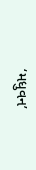‘મધુવન’